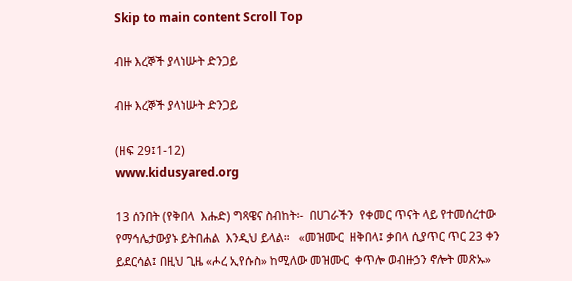Skip to main content Scroll Top

ብዙ እረኞች ያላነሡት ድንጋይ

ብዙ እረኞች ያላነሡት ድንጋይ

(ዘፍ 29፤1-12)                                                                                                               www.kidusyared.org

13 ሰንበት (የቅበላ  እሑድ) ግጻዌና ስብከት፡-  በሀገራችን  የቀመር ጥናት ላይ የተመሰረተው  የማኅሌታውያኑ ይትበሐል  እንዲህ ይላል።   «መዝሙር  ዘቅበላ፤ ቃበላ ሲያጥር ጥር 23 ቀን ይደርሳል፤ በዚህ ጊዜ «ሖረ ኢየሱስ» ከሚለው መዝሙር  ቀጥሎ ወብዙኃን ኖሎት መጽኡ»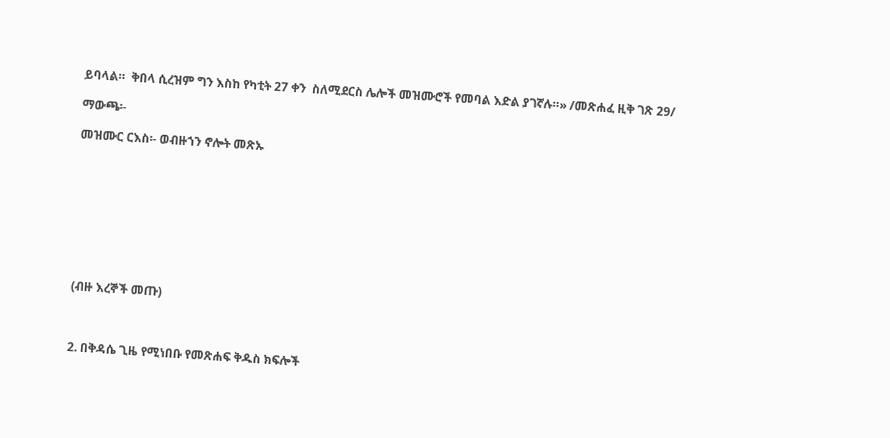ይባላል።  ቅበላ ሲረዝም ግን እስከ የካቲት 27 ቀን  ስለሚደርስ ሌሎች መዝሙሮች የመባል እድል ያገኛሉ።» /መጽሐፈ ዚቅ ገጽ 29/

ማውጫ፡-

መዝሙር ርእስ፡- ወብዙኀን ኖሎት መጽኡ









(ብዙ እረኞች መጡ)



2. በቅዳሴ ጊዜ የሚነበቡ የመጽሐፍ ቅዱስ ክፍሎች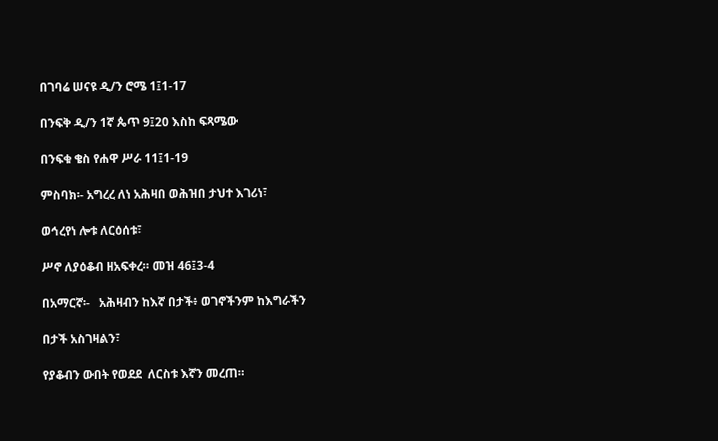በገባሬ ሠናዩ ዲ/ን ሮሜ 1፤1-17

በንፍቅ ዲ/ን 1ኛ ጴጥ 9፤20 እስከ ፍጻሜው

በንፍቁ ቄስ የሐዋ ሥራ 11፤1-19

ምስባክ፡- አግረረ ለነ አሕዛበ ወሕዝበ ታህተ እገሪነ፣

ወኅረየነ ሎቱ ለርዕሰቱ፣

ሥኖ ለያዕቆብ ዘአፍቀረ። መዝ 46፤3-4

በአማርኛ፡-   አሕዛብን ከእኛ በታች፥ ወገኖችንም ከእግራችን

በታች አስገዛልን፣

የያቆብን ውበት የወደደ  ለርስቱ እኛን መረጠ።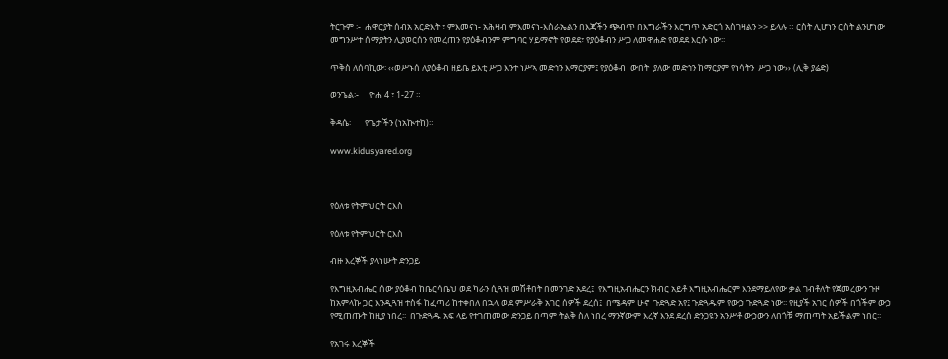ትርጉም ፡-  ሐዋርያት ሰብአ አርድእት ፣ ምእመናነ- አሕዛብ ምእመናነ-እስራኤልን በእጃችን ጭብጥ በእግራችን እርግጥ አድርጎ አስገዛልን >> ይላሉ ። ርስት ሊሆነን ርስት ልንሆነው መግንሥተ ሰማያትን ሊያወርሰን የመረጠን የያዕቆብንም ምግባር ሃይማኖት የወደደ፣ የያዕቆብን ሥጋ ለመዋሐድ የወደደ እርሱ ነው፡፡

ጥቅስ ለሰባኪው፡ ‹‹ወሥኑሰ ለያዕቆብ ዘይቤ ይእቲ ሥጋ እንተ ነሥኣ መድኅን እማርያም፤ የያዕቆብ  ውበት  ያለው መድኅን ከማርያም የነሳትን  ሥጋ ነው›› (ሊቅ ያሬድ)

ወንጌል፡-     ዮሐ 4 ፣ 1-27 ።

ቅዳሴ፡       የጌታችን (ነአኲተከ)።

www.kidusyared.org



የዕለቱ የትምህርት ርእስ

የዕለቱ የትምህርት ርእስ

ብዙ እረኞች ያላነሡት ድንጋይ

የእግዚአብሔር ሰው ያዕቆብ ከቤርሳቤህ ወደ ካራን ሲጓዝ መሽቶበት በመንገድ አደረ፤  የእግዚአብሔርን ክብር አይቶ እግዚአብሔርም እንደማይለየው ቃል ገብቶለት የጀመረውን ጉዞ ከአምላኩ ጋር እንዲጓዝ ተስፋ ከፈጣሪ ከተቀበለ በኋላ ወደ ምሥራቅ አገር ሰዎች ደረሰ፤  በሜዳም ሁኖ  ጉድጓድ አየ፤ ጉድጓዱም የውኃ ጉድጓድ ነው፡፡ የዚያች አገር ሰዎች በጎችም ውኃ የሚጠጡት ከዚያ ነበረ፡፡  በጉድጓዱ አፍ ላይ የተገጠመው ድንጋይ በጣም ትልቅ ስለ ነበረ ማንኛውም እረኛ እንደ ደረሰ ድንጋዩን አንሥቶ ውኃውን ለበጎቹ ማጠጣት አይችልም ነበር፡፡

የአገሩ እረኞች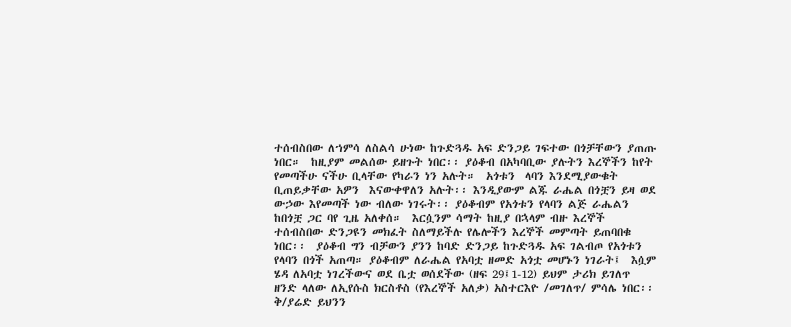ተሰብስበው ለኀምሳ ለስልሳ ሁነው ከጉድጓዱ አፍ ድንጋይ ገፍተው በጎቻቸውን ያጠጡ ነበር።  ከዚያም መልሰው ይዘጉት ነበር፡፡ ያዕቆብ በአካባቢው ያሉትን እረኞችን ከየት የመጣችሁ ናችሁ ቢላቸው የካራን ነን አሉት።  አጎቱን  ላባን እንደሚያውቁት ቢጠይቃቸው አዎን  እናውቀዋለን አሉት፡፡ እንዲያውም ልጁ ራሔል በጎቿን ይዛ ወደ ውኃው እየመጣች ነው ብለው ነገሩት፡፡ ያዕቆብም የአጎቱን የላባን ልጅ ራሔልን ከበጎቿ ጋር ባየ ጊዜ አለቀሰ።  እርሷንም ሳማት ከዚያ በኋላም ብዙ እረኞች ተሰብስበው ድንጋዩን መክፈት ስለማይችሉ የሌሎችን እረኞች መምጣት ይጠባበቁ ነበር፡፡  ያዕቆብ ግን ብቻውን ያንን ከባድ ድንጋይ ከጉድጓዱ አፍ ገልብጦ የአጎቱን የላባን በጎች አጠጣ። ያዕቆብም ለራሔል የአባቷ ዘመድ አጎቷ መሆኑን ነገራት፤  እሷም ሄዳ ለአባቷ ነገረችውና ወደ ቤቷ ወሰደችው (ዘፍ 29፤1-12) ይህም ታሪክ ይገለጥ ዘንድ ላለው ለኢየሱስ ክርስቶስ (የእረኞች አለቃ) አስተርእዮ /መገለጥ/ ምሳሌ ነበር፡፡ ቅ/ያሬድ ይህንን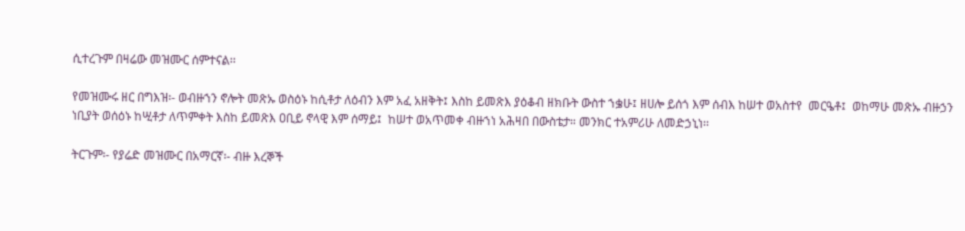ሲተረጉም በዛሬው መዝሙር ሰምተናል፡፡

የመዝሙሩ ዘር በግእዝ፡- ወብዙኀን ኖሎት መጽኡ ወስዕኑ ከሲቶታ ለዕብን እም አፈ አዘቅት፤ እስከ ይመጽእ ያዕቆብ ዘክቡት ውስተ ኀቌሁ፤ ዘሀሎ ይሰጎ እም ሰብእ ከሠተ ወአስተየ  መርዔቶ፤  ወከማሁ መጽኡ ብዙኃን ነቢያት ወሰዕኑ ከሢቶታ ለጥምቀት እስከ ይመጽእ ዐቢይ ኖላዊ እም ሰማይ፤  ከሠተ ወአጥመቀ ብዙኀነ አሕዛበ በውስቴታ። መንክር ተአምሪሁ ለመድኃኒነ፡፡

ትርጉም፡- የያሬድ መዝሙር በአማርኛ፡- ብዙ እረኞች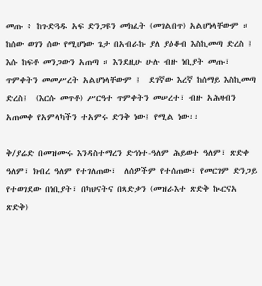መጡ ፥ ከጉድጓዱ አፍ ድንጋዩን መክፈት (መገልበጥ) አልሆነላቸውም ። ከሰው ወገን ሰው የሚሆነው ጌታ በአብራኩ ያለ ያዕቆብ እስኪመጣ ድረስ ፤ እሱ ከፍቶ መንጋውን አጠጣ ። እንደዚሁ ሁሉ ብዙ ነቢያት መጡ፣ ጥምቀትን መመሥረት አልሆነላቸውም ፤  ደገኛው እረኛ ከሰማይ እስኪመጣ ድረስ፤  (እርሱ መጥቶ) ሥርዓተ ጥምቀትን መሠረተ፣ ብዙ አሕዛብን አጠመቀ የአምላካችን ተአምሩ ድንቅ ነው፤ የሚል ነው፡፡

ቅ/ያሬድ በመዝሙሩ እንዳስተማረን ድኅነተ-ዓለም ሕይወተ ዓለም፣ ጽድቀ ዓለም፣ ክብረ ዓለም የተገለጠው፣  ለሰዎችም የተሰጠው፣ የመርገም ድንጋይ የተወገደው በነቢያት፣ በካህናትና በጻድቃን (መዝራእተ ጽድቅ ኲርናአ ጽድቅ)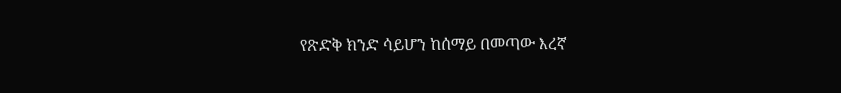የጽድቅ ክንድ ሳይሆን ከሰማይ በመጣው እረኛ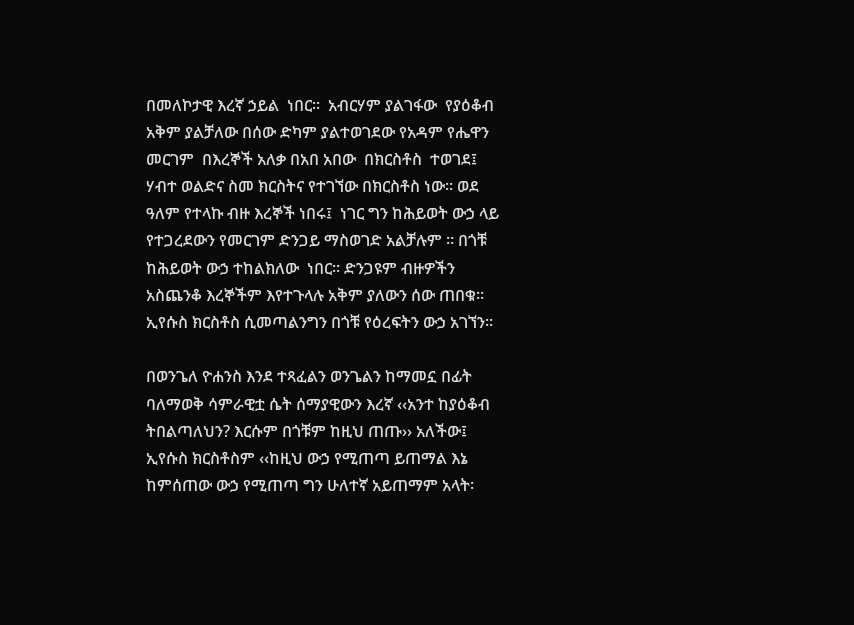በመለኮታዊ እረኛ ኃይል  ነበር፡፡  አብርሃም ያልገፋው  የያዕቆብ አቅም ያልቻለው በሰው ድካም ያልተወገደው የአዳም የሔዋን መርገም  በእረኞች አለቃ በአበ አበው  በክርስቶስ  ተወገደ፤  ሃብተ ወልድና ስመ ክርስትና የተገኘው በክርስቶስ ነው፡፡ ወደ ዓለም የተላኩ ብዙ እረኞች ነበሩ፤  ነገር ግን ከሕይወት ውኃ ላይ የተጋረደውን የመርገም ድንጋይ ማስወገድ አልቻሉም ። በጎቹ ከሕይወት ውኃ ተከልክለው  ነበር። ድንጋዩም ብዙዎችን አስጨንቆ እረኞችም እየተጉላሉ አቅም ያለውን ሰው ጠበቁ።  ኢየሱስ ክርስቶስ ሲመጣልንግን በጎቹ የዕረፍትን ውኃ አገኘን፡፡

በወንጌለ ዮሐንስ እንደ ተጻፈልን ወንጌልን ከማመኗ በፊት ባለማወቅ ሳምራዊቷ ሴት ሰማያዊውን እረኛ ‹‹አንተ ከያዕቆብ ትበልጣለህን? እርሱም በጎቹም ከዚህ ጠጡ›› አለችው፤  ኢየሱስ ክርስቶስም ‹‹ከዚህ ውኃ የሚጠጣ ይጠማል እኔ ከምሰጠው ውኃ የሚጠጣ ግን ሁለተኛ አይጠማም አላት፡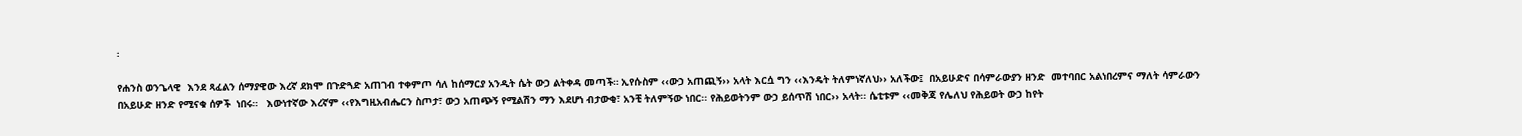፡

የሐንስ ወንጌላዊ  እንደ ጻፈልን ሰማያዊው እረኛ ደክሞ በጉድጓድ አጠገብ ተቀምጦ ሳለ ከሰማርያ አንዲት ሴት ውኃ ልትቀዳ መጣች። ኢየሱስም ‹‹ውኃ አጠጪኝ›› አላት እርሷ ግን ‹‹እንዴት ትለምነኛለህ›› አለችው፤  በአይሁድና በሳምራውያን ዘንድ  መተባበር አልነበረምና ማለት ሳምራውን በአይሁድ ዘንድ የሚናቁ ሰዎች  ነበሩ።   እውነተኛው እረኛም ‹‹የእግዚአብሔርን ስጦታ፣ ውኃ አጠጭኝ የሚልሽን ማን እደሆነ ብታውቂ፣ አንቺ ትለምኝው ነበር፡፡ የሕይወትንም ውኃ ይሰጥሽ ነበር›› አላት፡፡ ሴቲቱም ‹‹መቅጃ የሌለህ የሕይወት ውኃ ከየት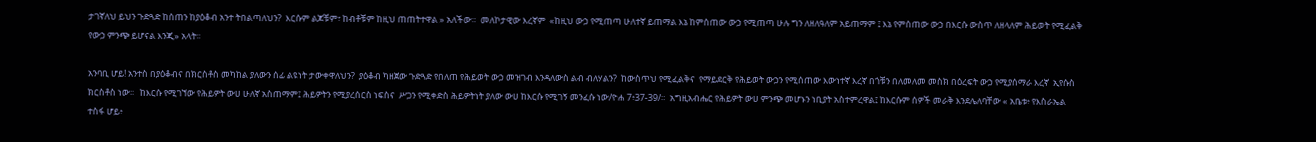ታገኛለህ ይህን ጉድጓድ ከሰጠን ከያዕቆብ አንተ ትበልጣለህን?  እርሱም ልጆቹም፣ ከብቶቹም ከዚህ ጠጠትተዋል » አለችው።  መለኮታዊው እረኛም  «ከዚህ ውኃ የሚጠጣ ሁለተኛ ይጠማል እኔ ከምሰጠው ውኃ የሚጠጣ ሁሉ ግን ለዘለዓለም አይጠማም ፤ እኔ የምሰጠው ውኃ በእርሱ ውስጥ ለዘላለም ሕይወት የሚፈልቅ የውኃ ምንጭ ይሆናል እንጂ» አላት፡፡

አንባቢ ሆይ! አንተስ በያዕቆብና በክርስቶስ መካከል ያለውን ሰፊ ልዩነት ታውቀዋለህን?  ያዕቆብ ካዘጀው ጉድጓድ የበለጠ የሕይወት ውኃ መዝገብ እንዳለውስ ልብ ብለሃልን?  ከውስጥህ የሚፈልቅና  የማይደርቅ የሕይወት ውኃን የሚሰጠው እውነተኛ እረኛ በጎቹን በለመለመ መስክ በዕረፍት ውኃ የሚያሰማራ እረኛ  ኢየሱስ ክርስቶስ ነው፡፡   ከእርሱ የሚገኘው የሕይዎት ውሀ ሁለኛ አስጠማም፤ ሕይዎትን የሚያረሰርስ ነፍስና  ሥጋን የሚቀድስ ሕይዎትነት ያለው ውሀ ከእርሱ የሚገኝ መንፈሱ ነው/ዮሐ 7፥37-39/።  አግዚአብሔር የሕይዎት ውሀ ምንጭ መሆኑን ነቢያት አስተምረዋል፤ ከእርሱም ሰዎች መራቅ እንደሌለባቸው « አቤቱ፥ የእስራኤል ተስፋ ሆይ፥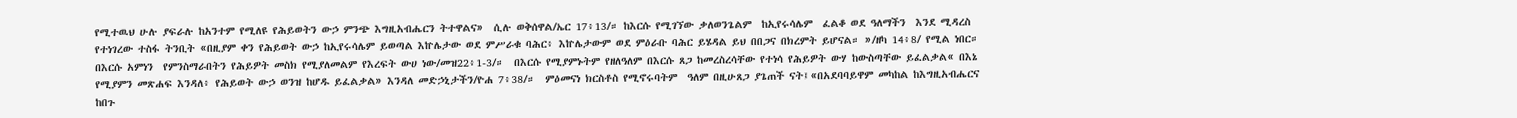የሚተዉህ ሁሉ ያፍራሉ ከአንተም የሚለዩ የሕይወትን ውኃ ምንጭ እግዚአብሔርን ትተዋልና»  ሲሉ ወቅሰዋል/ኤር 17፥13/። ከእርሱ የሚገኘው ቃለወንጌልም  ከኢየሩሳሌም  ፈልቆ ወደ ዓለማችን  እንደ ሚዳረስ  የተነገረው ተስፋ ትንቢት «በዚያም ቀን የሕይወት ውኃ ከኢየሩሳሌም ይወጣል እኵሌታው ወደ ምሥራቁ ባሕር፥ እኵሌታውም ወደ ምዕራቡ ባሕር ይሄዳል ይህ በበጋና በክረምት ይሆናል። »/ዘካ 14፥8/ የሚል ነበር። በእርሱ አምነን  የምንስማራበትን የሕይዎት መስክ የሚያለመልም የእረፍት ውሀ ነው/መዝ22፥1-3/።  በእርሱ የሚያምኑትም የዘለዓለም በእርሱ ጸጋ ከመረስረሳቸው የተነሳ የሕይዎት ውሃ ከውስጣቸው ይፈልቃል« በእኔ የሚያምን መጽሐፍ እንዳለ፥ የሕይወት ውኃ ወንዝ ከሆዱ ይፈልቃል» እንዳለ መድኃኒታችን/ዮሐ 7፥38/።  ምዕመናነ ክርስቶስ የሚኖሩባትም  ዓለም በዚሁጸጋ ያጌጠች ናት፤«በአደባባይዋም መካከል ከእግዚአብሔርና ከበጉ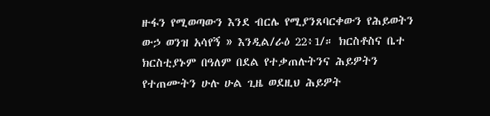ዙፋን የሚወጣውን እንደ ብርሌ የሚያንጸባርቀውን የሕይወትን ውኃ ወንዝ አሳየኝ » እንዲል/ራዕ 22፥1/። ክርስቶስና ቤተ ክርስቲያኑም በዓለም በደል የተቃጠሉትንና ሕይዎትን የተጠሙትን ሁሉ ሁል ጊዜ ወደዚህ ሕይዎት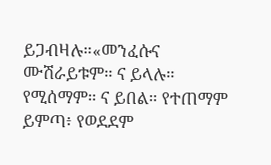ይጋብዛሉ።«መንፈሱና ሙሽራይቱም። ና ይላሉ። የሚሰማም። ና ይበል። የተጠማም ይምጣ፥ የወደደም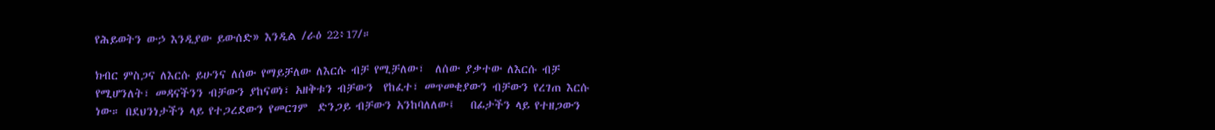የሕይወትን ውኃ እንዲያው ይውሰድ» እንዲል /ራዕ 22፥17/።

ክብር ምስጋና ለእርሱ ይሁንና ለሰው የማይቻለው ለእርሱ ብቻ የሚቻለው፣  ለሰው ያቃተው ለእርሱ ብቻ የሚሆንለት፣ መዳናችንን ብቻውን ያከናወነ፣ አዘቅቱን ብቻውን  የከፈተ፣ መጥመቂያውን ብቻውን የረገጠ እርሱ ነው። በደህንነታችን ላይ የተጋረደውን የመርገም  ድንጋይ ብቻውን አንከባለለው፤   በፊታችን ላይ የተዘጋውን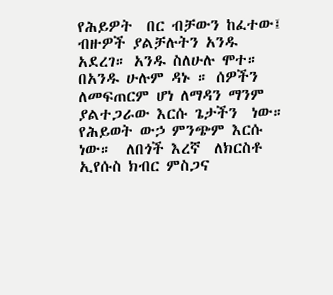የሕይዎት  በር ብቻውን ከፈተው፤ ብዙዎች ያልቻሉትን አንዱ አደረገ። አንዱ ስለሁሉ ሞተ። በአንዱ ሁሉም ዳኑ ። ሰዎችን ለመፍጠርም ሆነ ለማዳን ማንም ያልተጋራው እርሱ ጌታችን  ነው።  የሕይወት ውኃ ምንጭም እርሱ ነው።  ለበጎች እረኛ  ለክርስቶ ኢየሱስ ክብር ምስጋና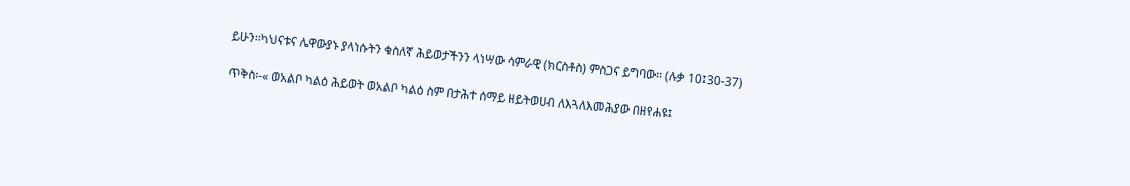ይሁን፡፡ካህናቱና ሌዋውያኑ ያላነሱትን ቁስለኛ ሕይወታችንን ላነሣው ሳምራዊ (ክርስቶስ) ምስጋና ይግባው፡፡ (ሉቃ 10፤30-37)

ጥቅስ፡-« ወአልቦ ካልዕ ሕይወት ወአልቦ ካልዕ ስም በታሕተ ሰማይ ዘይትወሀብ ለእጓለእመሕያው በዘየሐዩ፤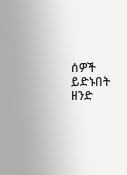ሰዎች ይድኑበት ዘንድ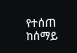የተሰጠ ከሰማይ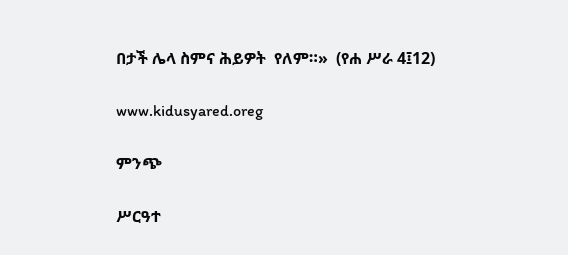በታች ሌላ ስምና ሕይዎት  የለም።»  (የሐ ሥራ 4፤12)

www.kidusyared.oreg

ምንጭ

ሥርዓተ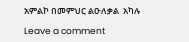አምልኮ በመምህር ልዑለቃል  አካሉ

Leave a comment